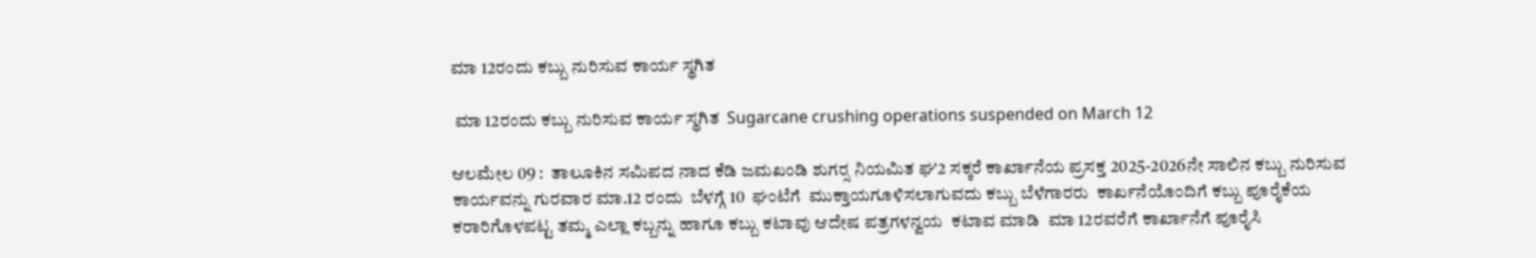ಮಾ 12ರಂದು ಕಬ್ಬು ನುರಿಸುವ ಕಾರ್ಯ ಸ್ಥಗಿತ

 ಮಾ 12ರಂದು ಕಬ್ಬು ನುರಿಸುವ ಕಾರ್ಯ ಸ್ಥಗಿತ  Sugarcane crushing operations suspended on March 12

ಆಲಮೇಲ 09 :  ತಾಲೂಕಿನ ಸಮಿಪದ ನಾದ ಕೆಡಿ ಜಮಖಂಡಿ ಶುಗರ‍್ಸ‌ ನಿಯಮಿತ ಘ'2 ಸಕ್ಕರೆ ಕಾರ್ಖಾನೆಯ ಪ್ರಸಕ್ತ 2025-2026ನೇ ಸಾಲಿನ ಕಬ್ಬು ನುರಿಸುವ ಕಾರ್ಯವನ್ನು ಗುರವಾರ ಮಾ.12 ರಂದು  ಬೆಳಗ್ಗೆ 10  ಘಂಟೆಗೆ  ಮುಕ್ತಾಯಗೂಳಿಸಲಾಗುವದು ಕಬ್ಬು ಬೆಳೆಗಾರರು  ಕಾರ್ಖನೆಯೊಂದಿಗೆ ಕಬ್ಬು ಪೂರೈಕೆಯ ಕರಾರಿಗೊಳಪಟ್ಟ ತಮ್ಮ ಎಲ್ಲಾ ಕಬ್ಬನ್ನು ಹಾಗೂ ಕಬ್ಬು ಕಟಾವು ಆದೇಷ ಪತ್ರಗಳನ್ವಯ  ಕಟಾವ ಮಾಡಿ  ಮಾ 12ರವರೆಗೆ ಕಾರ್ಖಾನೆಗೆ ಪೂರೈಸಿ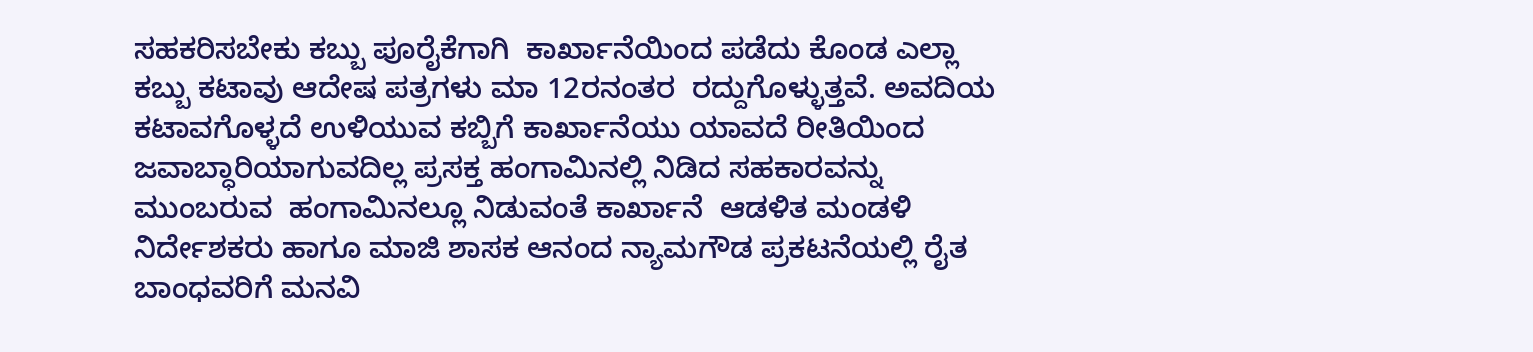ಸಹಕರಿಸಬೇಕು ಕಬ್ಬು ಪೂರೈಕೆಗಾಗಿ  ಕಾರ್ಖಾನೆಯಿಂದ ಪಡೆದು ಕೊಂಡ ಎಲ್ಲಾ ಕಬ್ಬು ಕಟಾವು ಆದೇಷ ಪತ್ರಗಳು ಮಾ 12ರನಂತರ  ರದ್ದುಗೊಳ್ಳುತ್ತವೆ. ಅವದಿಯ ಕಟಾವಗೊಳ್ಳದೆ ಉಳಿಯುವ ಕಬ್ಬಿಗೆ ಕಾರ್ಖಾನೆಯು ಯಾವದೆ ರೀತಿಯಿಂದ ಜವಾಬ್ಧಾರಿಯಾಗುವದಿಲ್ಲ ಪ್ರಸಕ್ತ ಹಂಗಾಮಿನಲ್ಲಿ ನಿಡಿದ ಸಹಕಾರವನ್ನು   ಮುಂಬರುವ  ಹಂಗಾಮಿನಲ್ಲೂ ನಿಡುವಂತೆ ಕಾರ್ಖಾನೆ  ಆಡಳಿತ ಮಂಡಳಿ ನಿರ್ದೇಶಕರು ಹಾಗೂ ಮಾಜಿ ಶಾಸಕ ಆನಂದ ನ್ಯಾಮಗೌಡ ಪ್ರಕಟನೆಯಲ್ಲಿ ರೈತ ಬಾಂಧವರಿಗೆ ಮನವಿ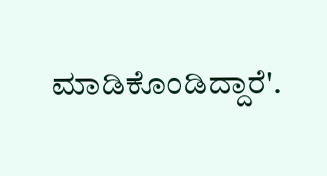ಮಾಡಿಕೊಂಡಿದ್ದಾರೆ'.